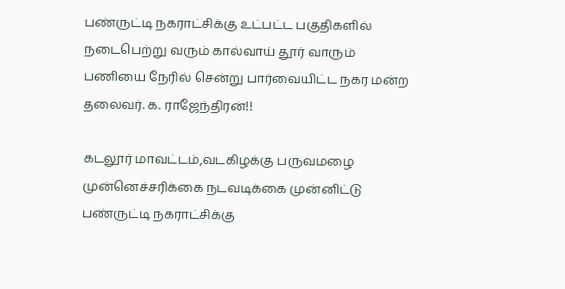பண்ருட்டி நகராட்சிக்கு உட்பட்ட பகுதிகளில் நடைபெற்று வரும் கால்வாய் தூர் வாரும் பணியை நேரில் சென்று பார்வையிட்ட நகர மன்ற தலைவர். க. ராஜேந்திரன்!!

கடலூர் மாவட்டம்,வடகிழக்கு பருவமழை முன்னெச்சரிக்கை நடவடிக்கை முன்னிட்டு பண்ருட்டி நகராட்சிக்கு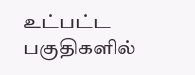உட்பட்ட பகுதிகளில்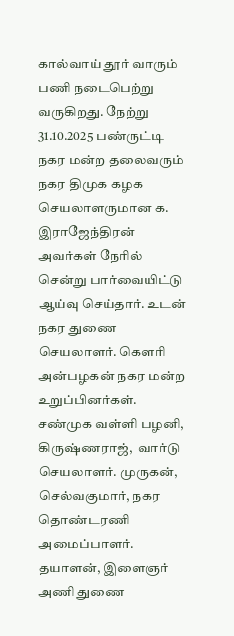கால்வாய் தூர் வாரும் பணி நடைபெற்று வருகிறது. நேற்று 31.10.2025 பண்ருட்டி நகர மன்ற தலைவரும் நகர திமுக கழக செயலாளருமான க. இராஜேந்திரன் அவர்கள் நேரில் சென்று பார்வையிட்டு ஆய்வு செய்தார். உடன் நகர துணை செயலாளர். கௌரி அன்பழகன் நகர மன்ற உறுப்பினர்கள். சண்முக வள்ளி பழனி, கிருஷ்ணராஜ்,  வார்டு செயலாளர். முருகன், செல்வகுமார், நகர தொண்டரணி அமைப்பாளர். தயாளன், இளைஞர் அணி துணை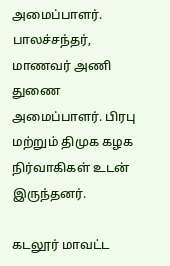அமைப்பாளர். பாலச்சந்தர், மாணவர் அணி துணை அமைப்பாளர். பிரபு மற்றும் திமுக கழக நிர்வாகிகள் உடன் இருந்தனர்.

கடலூர் மாவட்ட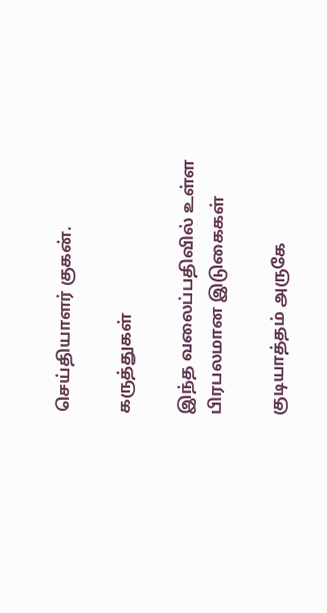செய்தியாளர் குகன்.

கருத்துகள்

இந்த வலைப்பதிவில் உள்ள பிரபலமான இடுகைகள்

குடியாத்தம் அருகே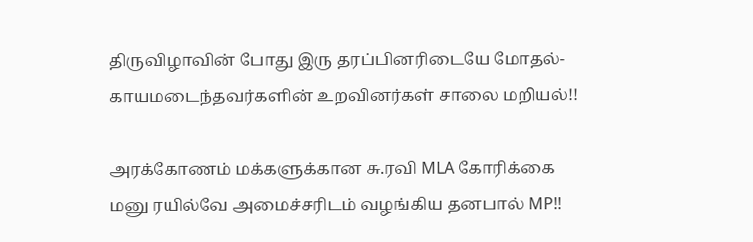திருவிழாவின் போது இரு தரப்பினரிடையே மோதல்- காயமடைந்தவர்களின் உறவினர்கள் சாலை மறியல்!!

அரக்கோணம் மக்களுக்கான சு.ரவி MLA கோரிக்கை மனு ரயில்வே அமைச்சரிடம் வழங்கிய தனபால் MP!!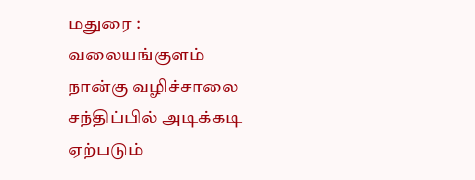மதுரை : வலையங்குளம் நான்கு வழிச்சாலை சந்திப்பில் அடிக்கடி ஏற்படும்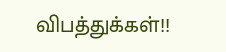விபத்துக்கள்!!